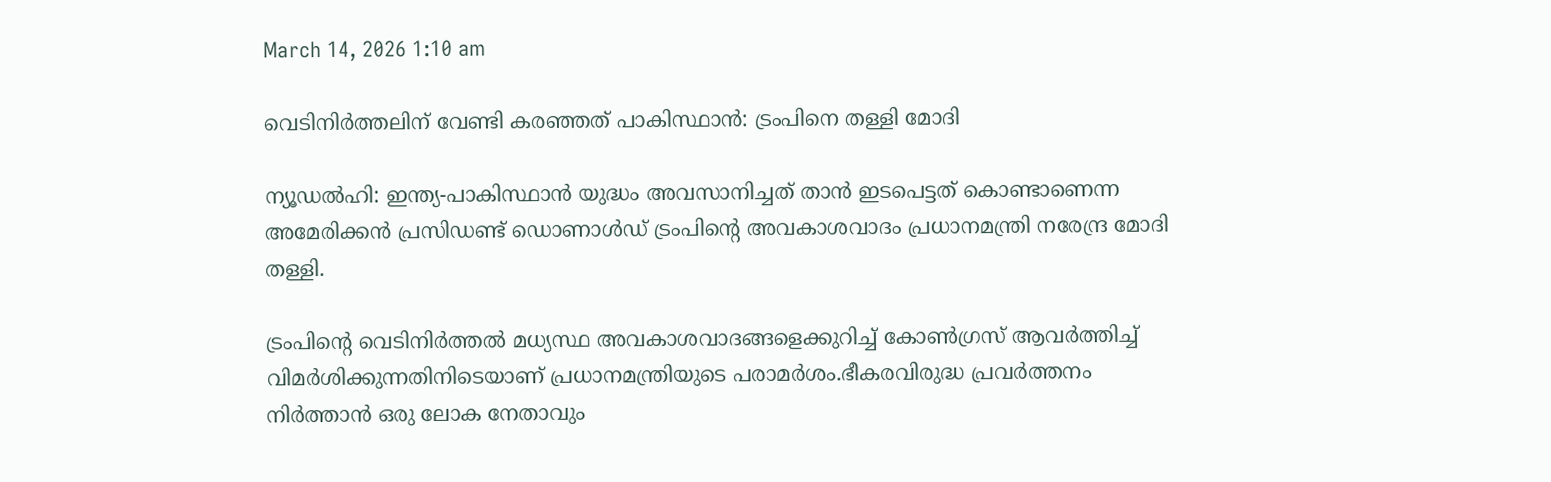March 14, 2026 1:10 am

വെടിനിർത്തലിന് വേണ്ടി കരഞ്ഞത് പാകിസ്ഥാൻ: ട്രംപിനെ തള്ളി മോദി

ന്യൂഡൽഹി: ഇന്ത്യ-പാകിസ്ഥാൻ യുദ്ധം അവസാനിച്ചത് താൻ ഇടപെട്ടത് കൊണ്ടാണെന്ന അമേരിക്കൻ പ്രസിഡണ്ട് ഡൊണാൾഡ് ട്രംപിൻ്റെ അവകാശവാദം പ്രധാനമന്ത്രി നരേന്ദ്ര മോദി തള്ളി.

ട്രംപിൻ്റെ വെടിനിർത്തൽ മധ്യസ്ഥ അവകാശവാദങ്ങളെക്കുറിച്ച് കോൺഗ്രസ് ആവർത്തിച്ച് വിമർശിക്കുന്നതിനിടെയാണ് പ്രധാനമന്ത്രിയുടെ പരാമർശം.ഭീകരവിരുദ്ധ പ്രവർത്തനം നിർത്താൻ ഒരു ലോക നേതാവും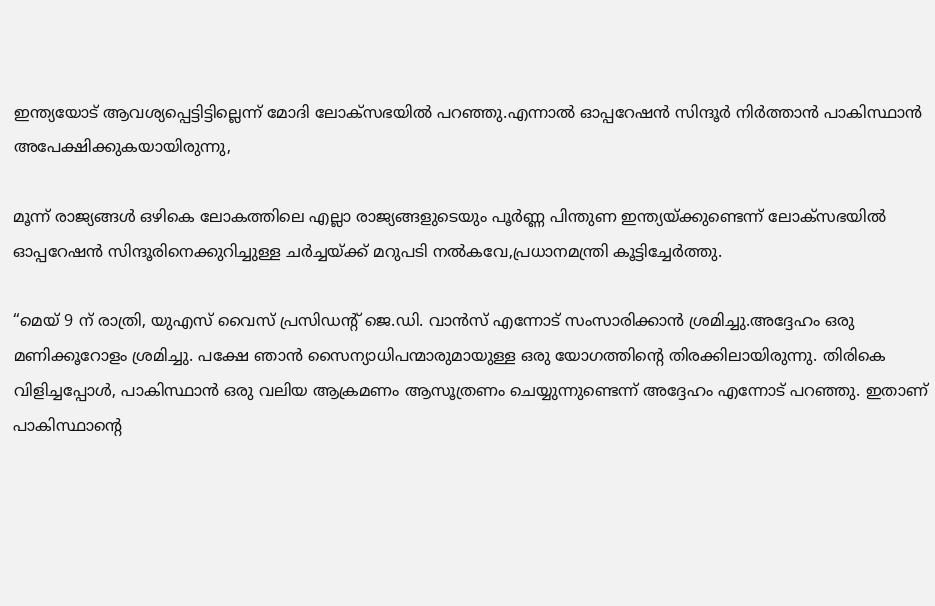ഇന്ത്യയോട് ആവശ്യപ്പെട്ടിട്ടില്ലെന്ന് മോദി ലോക്‌സഭയിൽ പറഞ്ഞു.എന്നാൽ ഓപ്പറേഷൻ സിന്ദൂർ നിർത്താൻ പാകിസ്ഥാൻ അപേക്ഷിക്കുകയായിരുന്നു,

മൂന്ന് രാജ്യങ്ങൾ ഒഴികെ ലോകത്തിലെ എല്ലാ രാജ്യങ്ങളുടെയും പൂർണ്ണ പിന്തുണ ഇന്ത്യയ്ക്കുണ്ടെന്ന് ലോക്‌സഭയിൽ ഓപ്പറേഷൻ സിന്ദൂരിനെക്കുറിച്ചുള്ള ചർച്ചയ്ക്ക് മറുപടി നൽകവേ,പ്രധാനമന്ത്രി കൂട്ടിച്ചേർത്തു.

“മെയ് 9 ന് രാത്രി, യുഎസ് വൈസ് പ്രസിഡന്റ് ജെ.ഡി. വാൻസ് എന്നോട് സംസാരിക്കാൻ ശ്രമിച്ചു.അദ്ദേഹം ഒരു മണിക്കൂറോളം ശ്രമിച്ചു. പക്ഷേ ഞാൻ സൈന്യാധിപന്മാരുമായുള്ള ഒരു യോഗത്തിൻ്റെ തിരക്കിലായിരുന്നു. തിരികെ വിളിച്ചപ്പോൾ, പാകിസ്ഥാൻ ഒരു വലിയ ആക്രമണം ആസൂത്രണം ചെയ്യുന്നുണ്ടെന്ന് അദ്ദേഹം എന്നോട് പറഞ്ഞു. ഇതാണ് പാകിസ്ഥാൻ്റെ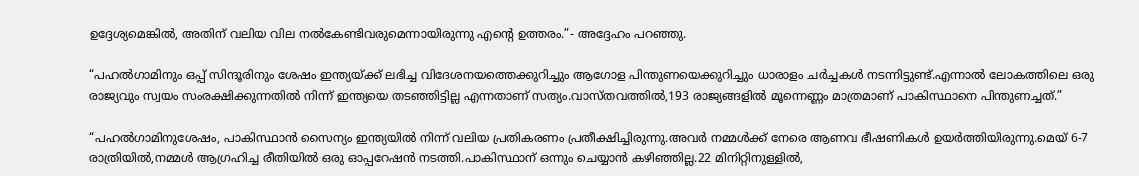ഉദ്ദേശ്യമെങ്കിൽ, അതിന് വലിയ വില നൽകേണ്ടിവരുമെന്നായിരുന്നു എൻ്റെ ഉത്തരം.”- അദ്ദേഹം പറഞ്ഞു.

“പഹൽഗാമിനും ഒപ്പ് സിന്ദൂരിനും ശേഷം ഇന്ത്യയ്ക്ക് ലഭിച്ച വിദേശനയത്തെക്കുറിച്ചും ആഗോള പിന്തുണയെക്കുറിച്ചും ധാരാളം ചർച്ചകൾ നടന്നിട്ടുണ്ട്.എന്നാൽ ലോകത്തിലെ ഒരു രാജ്യവും സ്വയം സംരക്ഷിക്കുന്നതിൽ നിന്ന് ഇന്ത്യയെ തടഞ്ഞിട്ടില്ല എന്നതാണ് സത്യം.വാസ്തവത്തിൽ,193 രാജ്യങ്ങളിൽ മൂന്നെണ്ണം മാത്രമാണ് പാകിസ്ഥാനെ പിന്തുണച്ചത്.”

“പഹൽഗാമിനുശേഷം, പാകിസ്ഥാൻ സൈന്യം ഇന്ത്യയിൽ നിന്ന് വലിയ പ്രതികരണം പ്രതീക്ഷിച്ചിരുന്നു.അവർ നമ്മൾക്ക് നേരെ ആണവ ഭീഷണികൾ ഉയർത്തിയിരുന്നു.മെയ് 6-7 രാത്രിയിൽ,നമ്മൾ ആഗ്രഹിച്ച രീതിയിൽ ഒരു ഓപ്പറേഷൻ നടത്തി.പാകിസ്ഥാന് ഒന്നും ചെയ്യാൻ കഴിഞ്ഞില്ല.22 മിനിറ്റിനുള്ളിൽ,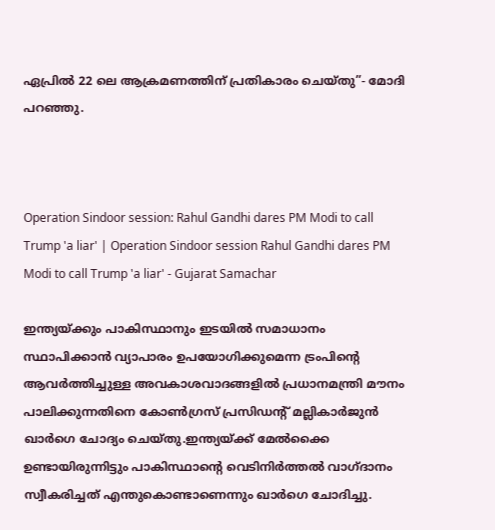ഏപ്രിൽ 22 ലെ ആക്രമണത്തിന് പ്രതികാരം ചെയ്തു”- മോദി പറഞ്ഞു.



Operation Sindoor session: Rahul Gandhi dares PM Modi to call Trump 'a liar' | Operation Sindoor session Rahul Gandhi dares PM Modi to call Trump 'a liar' - Gujarat Samachar

ഇന്ത്യയ്ക്കും പാകിസ്ഥാനും ഇടയിൽ സമാധാനം സ്ഥാപിക്കാൻ വ്യാപാരം ഉപയോഗിക്കുമെന്ന ട്രംപിൻ്റെ ആവർത്തിച്ചുള്ള അവകാശവാദങ്ങളിൽ പ്രധാനമന്ത്രി മൗനം പാലിക്കുന്നതിനെ കോൺഗ്രസ് പ്രസിഡന്റ് മല്ലികാർജുൻ ഖാർഗെ ചോദ്യം ചെയ്തു.ഇന്ത്യയ്ക്ക് മേൽക്കൈ ഉണ്ടായിരുന്നിട്ടും പാകിസ്ഥാൻ്റെ വെടിനിർത്തൽ വാഗ്ദാനം സ്വീകരിച്ചത് എന്തുകൊണ്ടാണെന്നും ഖാർഗെ ചോദിച്ചു.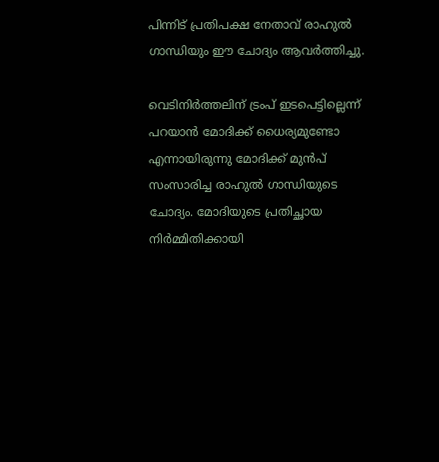പിന്നിട് പ്രതിപക്ഷ നേതാവ് രാഹുൽ ഗാന്ധിയും ഈ ചോദ്യം ആവർത്തിച്ചു.

വെടിനിർത്തലിന് ട്രംപ് ഇടപെട്ടില്ലെന്ന്  പറയാൻ മോദിക്ക് ധൈര്യമുണ്ടോ എന്നായിരുന്നു മോദിക്ക് മുൻപ് സംസാരിച്ച രാഹുൽ ഗാന്ധിയുടെ ചോദ്യം. മോദിയുടെ പ്രതിച്ഛായ നിർമ്മിതിക്കായി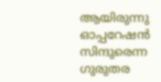ആയിരുന്നു ഓപ്പറേഷൻ സിന്ദുരെന്ന ഗുരുതര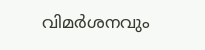വിമർശനവും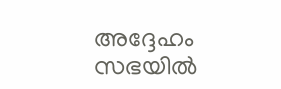അദ്ദേഹം സഭയിൽ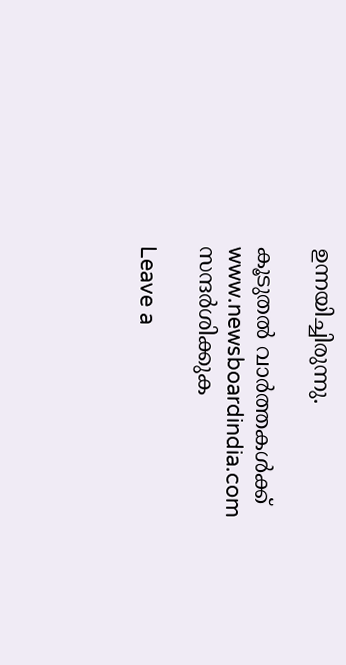ഉന്നയിച്ചിരുന്നു.

കൂടുതൽ വാർത്തകൾക്ക് www.newsboardindia.com സന്ദർശിക്കുക

Leave a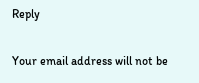Reply

Your email address will not be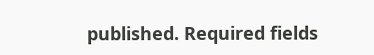published. Required fields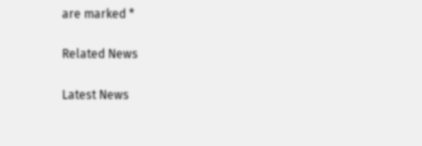are marked *

Related News

Latest News